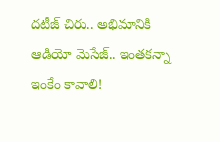దటీజ్ చిరు.. అభిమానికి ఆడియో మెసేజ్.. ఇంతకన్నా ఇంకేం కావాలి!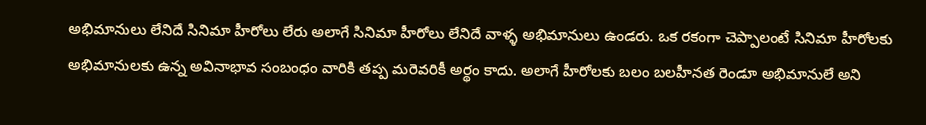అభిమానులు లేనిదే సినిమా హీరోలు లేరు అలాగే సినిమా హీరోలు లేనిదే వాళ్ళ అభిమానులు ఉండరు. ఒక రకంగా చెప్పాలంటే సినిమా హీరోలకు అభిమానులకు ఉన్న అవినాభావ సంబంధం వారికి తప్ప మరెవరికీ అర్థం కాదు. అలాగే హీరోలకు బలం బలహీనత రెండూ అభిమానులే అని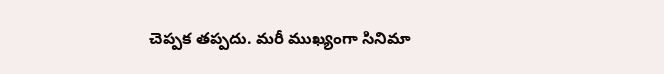చెప్పక తప్పదు. మరీ ముఖ్యంగా సినిమా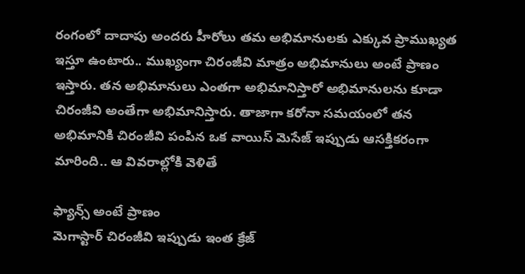రంగంలో దాదాపు అందరు హీరోలు తమ అభిమానులకు ఎక్కువ ప్రాముఖ్యత ఇస్తూ ఉంటారు.. ముఖ్యంగా చిరంజీవి మాత్రం అభిమానులు అంటే ప్రాణం ఇస్తారు. తన అభిమానులు ఎంతగా అభిమానిస్తారో అభిమానులను కూడా చిరంజీవి అంతేగా అభిమానిస్తారు. తాజాగా కరోనా సమయంలో తన అభిమానికి చిరంజీవి పంపిన ఒక వాయిస్ మెసేజ్ ఇప్పుడు ఆసక్తికరంగా మారింది.. ఆ వివరాల్లోకి వెళితే

ఫ్యాన్స్ అంటే ప్రాణం
మెగాస్టార్ చిరంజీవి ఇప్పుడు ఇంత క్రేజ్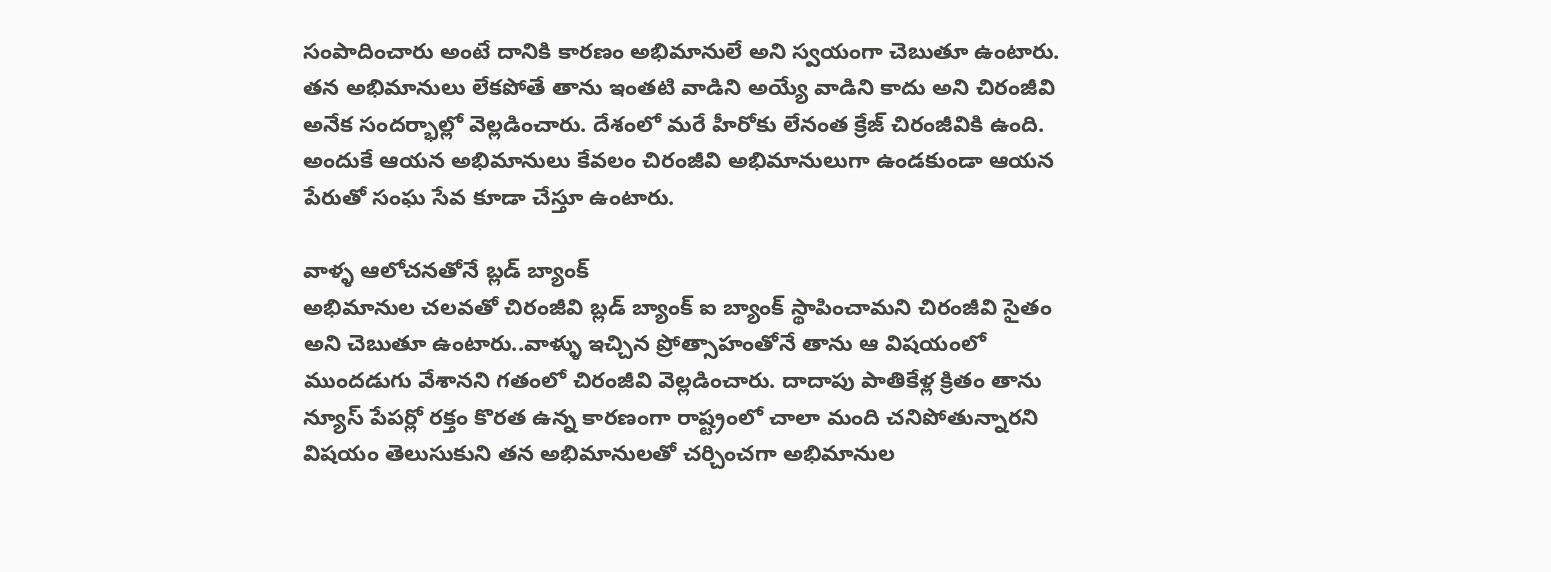సంపాదించారు అంటే దానికి కారణం అభిమానులే అని స్వయంగా చెబుతూ ఉంటారు. తన అభిమానులు లేకపోతే తాను ఇంతటి వాడిని అయ్యే వాడిని కాదు అని చిరంజీవి అనేక సందర్భాల్లో వెల్లడించారు. దేశంలో మరే హీరోకు లేనంత క్రేజ్ చిరంజీవికి ఉంది. అందుకే ఆయన అభిమానులు కేవలం చిరంజీవి అభిమానులుగా ఉండకుండా ఆయన పేరుతో సంఘ సేవ కూడా చేస్తూ ఉంటారు.

వాళ్ళ ఆలోచనతోనే బ్లడ్ బ్యాంక్
అభిమానుల చలవతో చిరంజీవి బ్లడ్ బ్యాంక్ ఐ బ్యాంక్ స్థాపించామని చిరంజీవి సైతం అని చెబుతూ ఉంటారు..వాళ్ళు ఇచ్చిన ప్రోత్సాహంతోనే తాను ఆ విషయంలో ముందడుగు వేశానని గతంలో చిరంజీవి వెల్లడించారు. దాదాపు పాతికేళ్ల క్రితం తాను న్యూస్ పేపర్లో రక్తం కొరత ఉన్న కారణంగా రాష్ట్రంలో చాలా మంది చనిపోతున్నారని విషయం తెలుసుకుని తన అభిమానులతో చర్చించగా అభిమానుల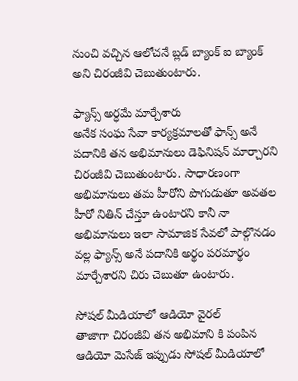నుంచి వచ్చిన ఆలోచనే బ్లడ్ బ్యాంక్ ఐ బ్యాంక్ అని చిరంజీవి చెబుతుంటారు.

ఫ్యాన్స్ అర్ధమే మార్చేశారు
అనేక సంఘ సేవా కార్యక్రమాలతో ఫాన్స్ అనే పదానికి తన అభిమానులు డెఫినిషన్ మార్చారని చిరంజీవి చెబుతుంటారు. సాధారణంగా అభిమానులు తమ హీరోని పొగుడుతూ అవతల హీరో నితిన్ చేస్తూ ఉంటారని కానీ నా అభిమానులు ఇలా సామాజిక సేవలో పాల్గొనడం వల్ల ఫ్యాన్స్ అనే పదానికి అర్థం పరమార్థం మార్చేశారని చిరు చెబుతూ ఉంటారు.

సోషల్ మీడియాలో ఆడియో వైరల్
తాజాగా చిరంజీవి తన అభిమాని కి పంపిన ఆడియో మెసేజ్ ఇప్పుడు సోషల్ మీడియాలో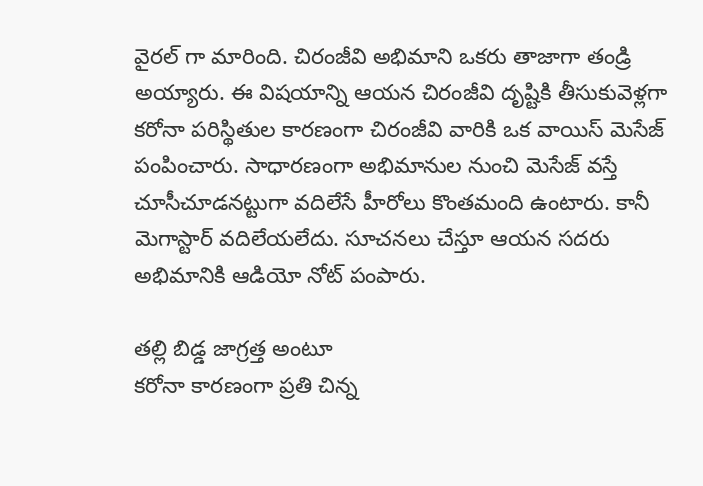వైరల్ గా మారింది. చిరంజీవి అభిమాని ఒకరు తాజాగా తండ్రి అయ్యారు. ఈ విషయాన్ని ఆయన చిరంజీవి దృష్టికి తీసుకువెళ్లగా కరోనా పరిస్థితుల కారణంగా చిరంజీవి వారికి ఒక వాయిస్ మెసేజ్ పంపించారు. సాధారణంగా అభిమానుల నుంచి మెసేజ్ వస్తే చూసీచూడనట్టుగా వదిలేసే హీరోలు కొంతమంది ఉంటారు. కానీ మెగాస్టార్ వదిలేయలేదు. సూచనలు చేస్తూ ఆయన సదరు అభిమానికి ఆడియో నోట్ పంపారు.

తల్లి బిడ్డ జాగ్రత్త అంటూ
కరోనా కారణంగా ప్రతి చిన్న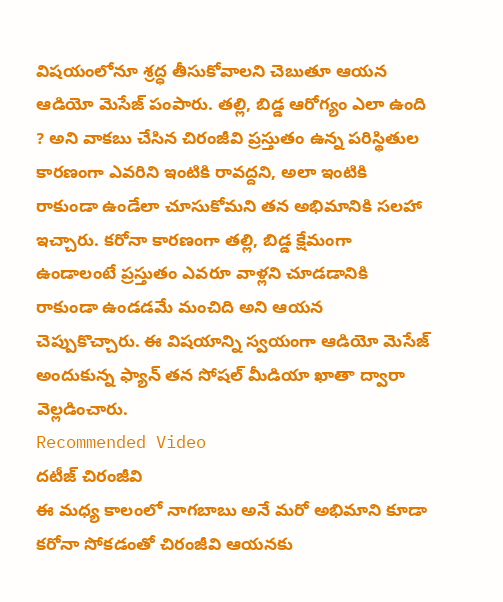విషయంలోనూ శ్రద్ధ తీసుకోవాలని చెబుతూ ఆయన ఆడియో మెసేజ్ పంపారు. తల్లి, బిడ్డ ఆరోగ్యం ఎలా ఉంది ? అని వాకబు చేసిన చిరంజీవి ప్రస్తుతం ఉన్న పరిస్థితుల కారణంగా ఎవరిని ఇంటికి రావద్దని, అలా ఇంటికి రాకుండా ఉండేలా చూసుకోమని తన అభిమానికి సలహా ఇచ్చారు. కరోనా కారణంగా తల్లి, బిడ్డ క్షేమంగా ఉండాలంటే ప్రస్తుతం ఎవరూ వాళ్లని చూడడానికి రాకుండా ఉండడమే మంచిది అని ఆయన చెప్పుకొచ్చారు. ఈ విషయాన్ని స్వయంగా ఆడియో మెసేజ్ అందుకున్న ఫ్యాన్ తన సోషల్ మీడియా ఖాతా ద్వారా వెల్లడించారు.
Recommended Video
దటీజ్ చిరంజీవి
ఈ మధ్య కాలంలో నాగబాబు అనే మరో అభిమాని కూడా కరోనా సోకడంతో చిరంజీవి ఆయనకు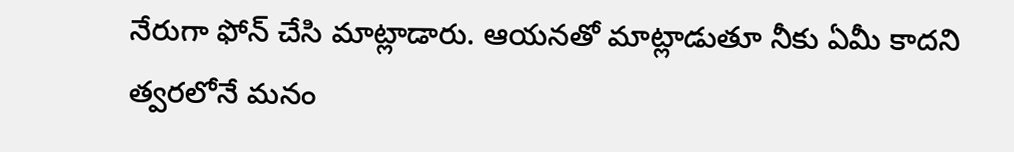నేరుగా ఫోన్ చేసి మాట్లాడారు. ఆయనతో మాట్లాడుతూ నీకు ఏమీ కాదని త్వరలోనే మనం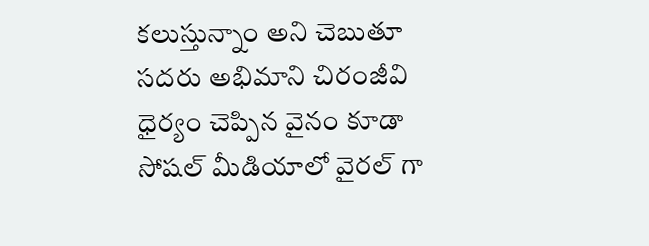కలుస్తున్నాం అని చెబుతూ సదరు అభిమాని చిరంజీవి ధైర్యం చెప్పిన వైనం కూడా సోషల్ మీడియాలో వైరల్ గా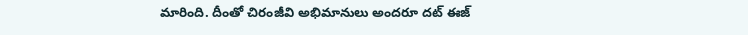మారింది. దీంతో చిరంజీవి అభిమానులు అందరూ దట్ ఈజ్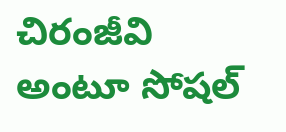చిరంజీవి అంటూ సోషల్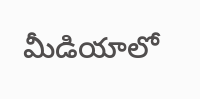మీడియాలో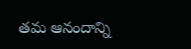తమ ఆనందాన్ని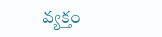వ్యక్తం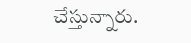చేస్తున్నారు.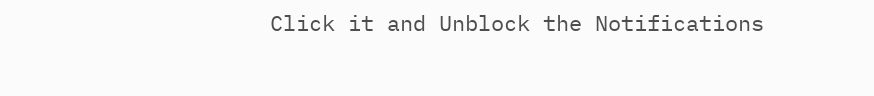Click it and Unblock the Notifications